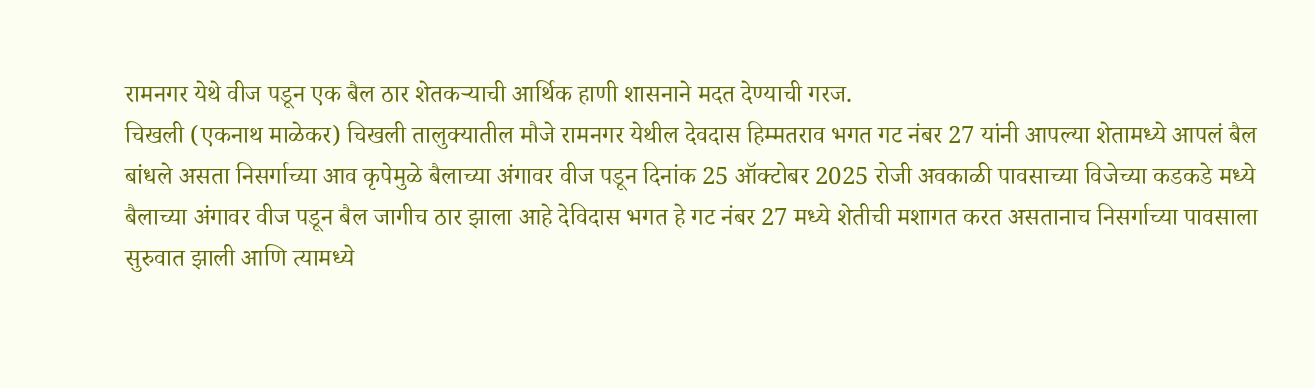रामनगर येथे वीज पडून एक बैल ठार शेतकऱ्याची आर्थिक हाणी शासनाने मदत देण्याची गरज.
चिखली (एकनाथ माळेकर) चिखली तालुक्यातील मौजे रामनगर येथील देवदास हिम्मतराव भगत गट नंबर 27 यांनी आपल्या शेतामध्ये आपलं बैल बांधले असता निसर्गाच्या आव कृपेमुळे बैलाच्या अंगावर वीज पडून दिनांक 25 ऑक्टोबर 2025 रोजी अवकाळी पावसाच्या विजेच्या कडकडे मध्ये बैलाच्या अंगावर वीज पडून बैल जागीच ठार झाला आहे देविदास भगत हे गट नंबर 27 मध्ये शेतीची मशागत करत असतानाच निसर्गाच्या पावसाला सुरुवात झाली आणि त्यामध्ये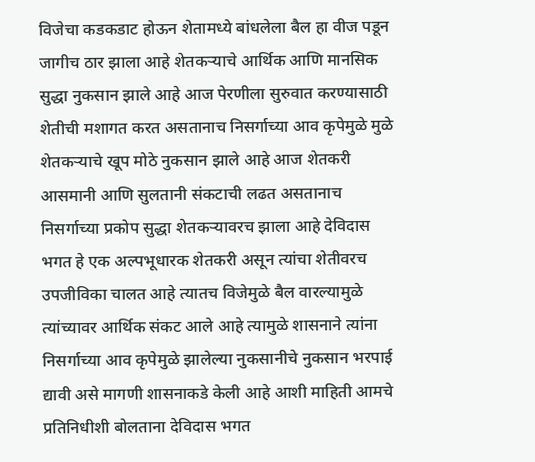विजेचा कडकडाट होऊन शेतामध्ये बांधलेला बैल हा वीज पडून जागीच ठार झाला आहे शेतकऱ्याचे आर्थिक आणि मानसिक सुद्धा नुकसान झाले आहे आज पेरणीला सुरुवात करण्यासाठी शेतीची मशागत करत असतानाच निसर्गाच्या आव कृपेमुळे मुळे शेतकऱ्याचे खूप मोठे नुकसान झाले आहे आज शेतकरी आसमानी आणि सुलतानी संकटाची लढत असतानाच निसर्गाच्या प्रकोप सुद्धा शेतकऱ्यावरच झाला आहे देविदास भगत हे एक अल्पभूधारक शेतकरी असून त्यांचा शेतीवरच उपजीविका चालत आहे त्यातच विजेमुळे बैल वारल्यामुळे त्यांच्यावर आर्थिक संकट आले आहे त्यामुळे शासनाने त्यांना निसर्गाच्या आव कृपेमुळे झालेल्या नुकसानीचे नुकसान भरपाई द्यावी असे मागणी शासनाकडे केली आहे आशी माहिती आमचे प्रतिनिधीशी बोलताना देविदास भगत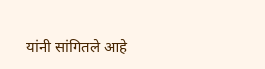यांनी सांगितले आहे